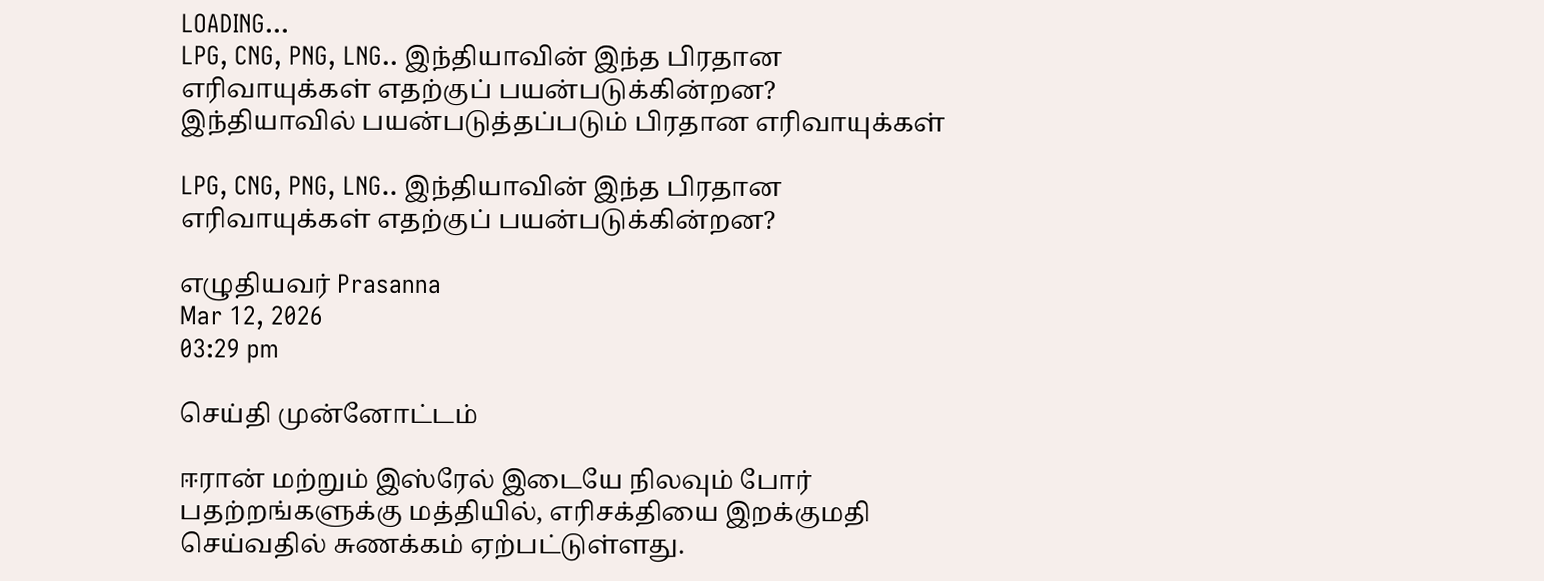LOADING...
LPG, CNG, PNG, LNG.. இந்தியாவின் இந்த பிரதான எரிவாயுக்கள் எதற்குப் பயன்படுக்கின்றன?
இந்தியாவில் பயன்படுத்தப்படும் பிரதான எரிவாயுக்கள்

LPG, CNG, PNG, LNG.. இந்தியாவின் இந்த பிரதான எரிவாயுக்கள் எதற்குப் பயன்படுக்கின்றன?

எழுதியவர் Prasanna
Mar 12, 2026
03:29 pm

செய்தி முன்னோட்டம்

ஈரான் மற்றும் இஸ்ரேல் இடையே நிலவும் போர் பதற்றங்களுக்கு மத்தியில், எரிசக்தியை இறக்குமதி செய்வதில் சுணக்கம் ஏற்பட்டுள்ளது.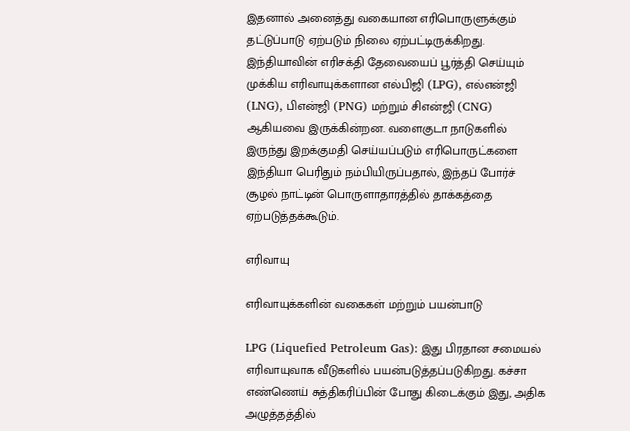இதனால் அனைத்து வகையான எரிபொருளுக்கும் தட்டுப்பாடு ஏற்படும் நிலை ஏற்பட்டிருக்கிறது. இந்தியாவின் எரிசக்தி தேவையைப் பூர்த்தி செய்யும் முக்கிய எரிவாயுக்களான எல்பிஜி (LPG), எல்என்ஜி (LNG), பிஎன்ஜி (PNG) மற்றும் சிஎன்ஜி (CNG) ஆகியவை இருக்கின்றன. வளைகுடா நாடுகளில் இருந்து இறக்குமதி செய்யப்படும் எரிபொருட்களை இந்தியா பெரிதும் நம்பியிருப்பதால், இந்தப் போர்ச் சூழல் நாட்டின் பொருளாதாரத்தில் தாக்கத்தை ஏற்படுத்தக்கூடும்.

எரிவாயு

எரிவாயுக்களின் வகைகள் மற்றும் பயன்பாடு

LPG (Liquefied Petroleum Gas): இது பிரதான சமையல் எரிவாயுவாக வீடுகளில் பயன்படுத்தப்படுகிறது. கச்சா எண்ணெய் சுத்திகரிப்பின் போது கிடைக்கும் இது, அதிக அழுத்தத்தில்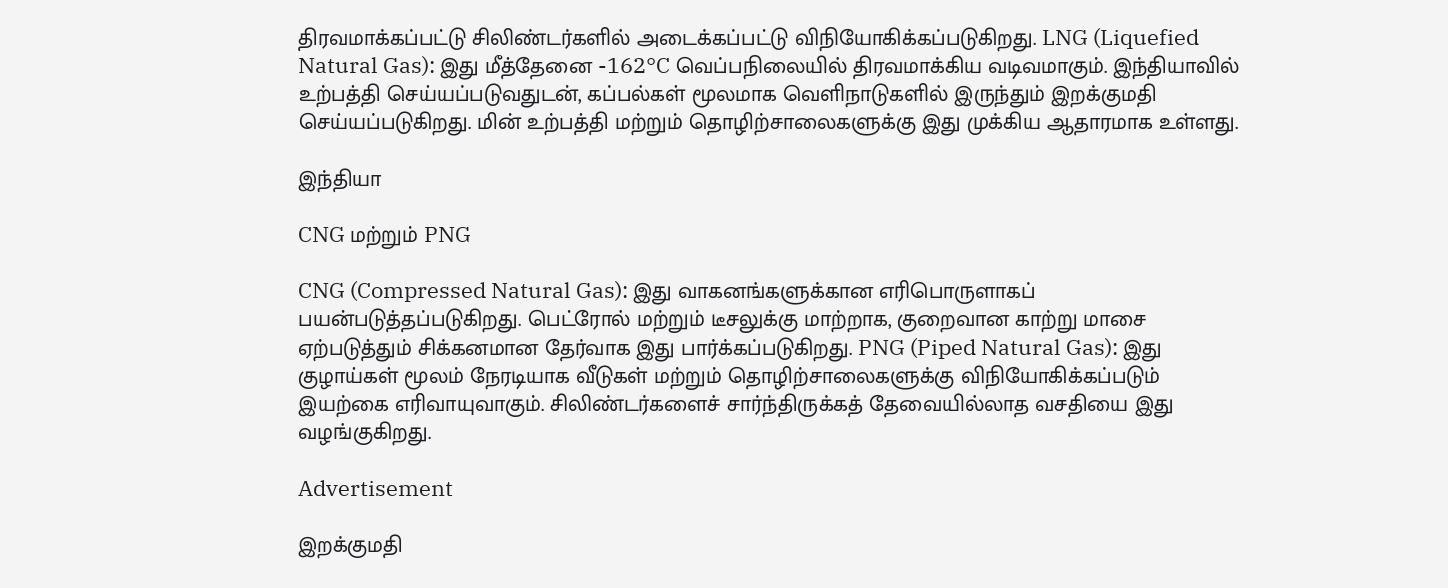திரவமாக்கப்பட்டு சிலிண்டர்களில் அடைக்கப்பட்டு விநியோகிக்கப்படுகிறது. LNG (Liquefied Natural Gas): இது மீத்தேனை -162°C வெப்பநிலையில் திரவமாக்கிய வடிவமாகும். இந்தியாவில் உற்பத்தி செய்யப்படுவதுடன், கப்பல்கள் மூலமாக வெளிநாடுகளில் இருந்தும் இறக்குமதி செய்யப்படுகிறது. மின் உற்பத்தி மற்றும் தொழிற்சாலைகளுக்கு இது முக்கிய ஆதாரமாக உள்ளது.

இந்தியா

CNG மற்றும் PNG

CNG (Compressed Natural Gas): இது வாகனங்களுக்கான எரிபொருளாகப் பயன்படுத்தப்படுகிறது. பெட்ரோல் மற்றும் டீசலுக்கு மாற்றாக, குறைவான காற்று மாசை ஏற்படுத்தும் சிக்கனமான தேர்வாக இது பார்க்கப்படுகிறது. PNG (Piped Natural Gas): இது குழாய்கள் மூலம் நேரடியாக வீடுகள் மற்றும் தொழிற்சாலைகளுக்கு விநியோகிக்கப்படும் இயற்கை எரிவாயுவாகும். சிலிண்டர்களைச் சார்ந்திருக்கத் தேவையில்லாத வசதியை இது வழங்குகிறது.

Advertisement

இறக்குமதி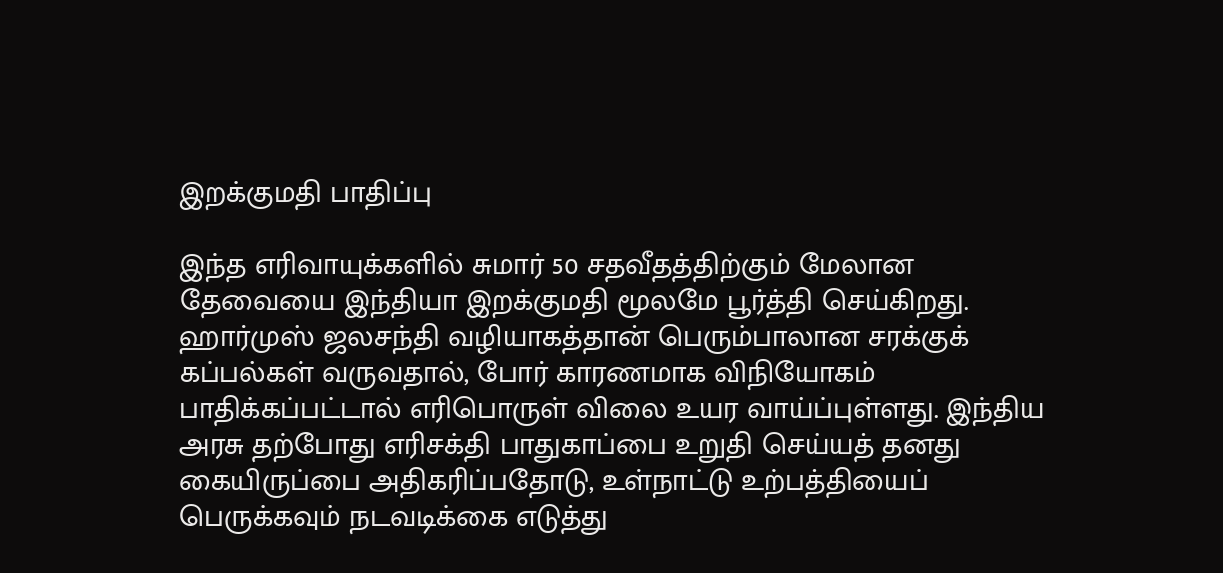இறக்குமதி பாதிப்பு

இந்த எரிவாயுக்களில் சுமார் 50 சதவீதத்திற்கும் மேலான தேவையை இந்தியா இறக்குமதி மூலமே பூர்த்தி செய்கிறது. ஹார்முஸ் ஜலசந்தி வழியாகத்தான் பெரும்பாலான சரக்குக் கப்பல்கள் வருவதால், போர் காரணமாக விநியோகம் பாதிக்கப்பட்டால் எரிபொருள் விலை உயர வாய்ப்புள்ளது. இந்திய அரசு தற்போது எரிசக்தி பாதுகாப்பை உறுதி செய்யத் தனது கையிருப்பை அதிகரிப்பதோடு, உள்நாட்டு உற்பத்தியைப் பெருக்கவும் நடவடிக்கை எடுத்து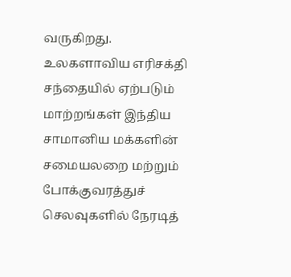வருகிறது. உலகளாவிய எரிசக்தி சந்தையில் ஏற்படும் மாற்றங்கள் இந்திய சாமானிய மக்களின் சமையலறை மற்றும் போக்குவரத்துச் செலவுகளில் நேரடித்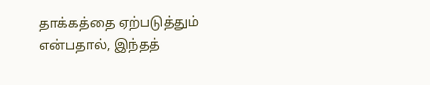தாக்கத்தை ஏற்படுத்தும் என்பதால், இந்தத்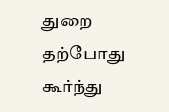துறை தற்போது கூர்ந்து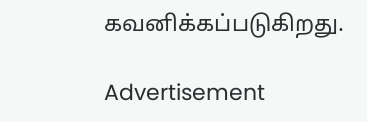கவனிக்கப்படுகிறது.

Advertisement